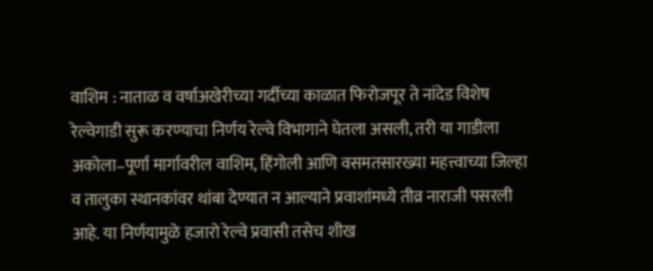वाशिम : नाताळ व वर्षाअखेरीच्या गर्दीच्या काळात फिरोजपूर ते नांदेड विशेष रेल्वेगाडी सुरू करण्याचा निर्णय रेल्वे विभागाने घेतला असली, तरी या गाडीला अकोला–पूर्णा मार्गावरील वाशिम, हिंगोली आणि वसमतसारख्या महत्त्वाच्या जिल्हा व तालुका स्थानकांवर थांबा देण्यात न आल्याने प्रवाशांमध्ये तीव्र नाराजी पसरली आहे. या निर्णयामुळे हजारो रेल्वे प्रवासी तसेच शीख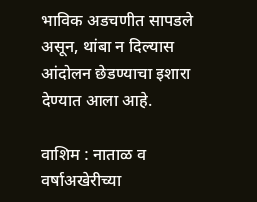भाविक अडचणीत सापडले असून, थांबा न दिल्यास आंदोलन छेडण्याचा इशारा देण्यात आला आहे.

वाशिम : नाताळ व वर्षाअखेरीच्या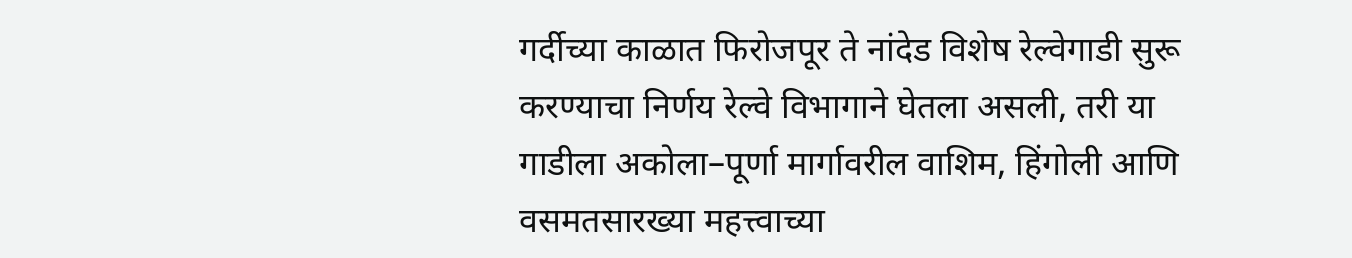गर्दीच्या काळात फिरोजपूर ते नांदेड विशेष रेल्वेगाडी सुरू करण्याचा निर्णय रेल्वे विभागाने घेतला असली, तरी या गाडीला अकोला–पूर्णा मार्गावरील वाशिम, हिंगोली आणि वसमतसारख्या महत्त्वाच्या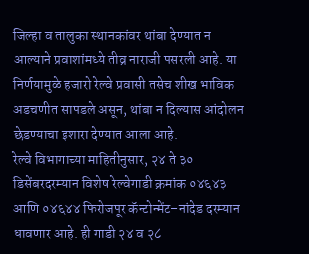जिल्हा व तालुका स्थानकांवर थांबा देण्यात न आल्याने प्रवाशांमध्ये तीव्र नाराजी पसरली आहे. या निर्णयामुळे हजारो रेल्वे प्रवासी तसेच शीख भाविक अडचणीत सापडले असून, थांबा न दिल्यास आंदोलन छेडण्याचा इशारा देण्यात आला आहे.
रेल्वे विभागाच्या माहितीनुसार, २४ ते ३० डिसेंबरदरम्यान विशेष रेल्वेगाडी क्रमांक ०४६४३ आणि ०४६४४ फिरोजपूर कॅन्टोन्मेंट–नांदेड दरम्यान धावणार आहे. ही गाडी २४ व २८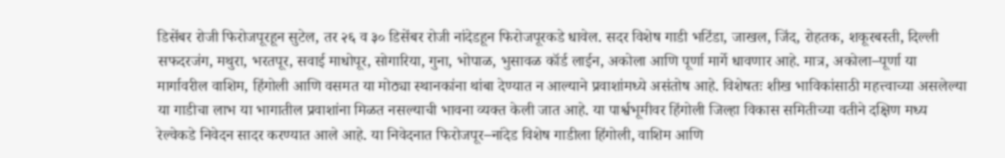डिसेंबर रोजी फिरोजपूरहून सुटेल, तर २६ व ३० डिसेंबर रोजी नांदेडहून फिरोजपूरकडे धावेल. सदर विशेष गाडी भटिंडा, जाखल, जिंद, रोहतक, शकूरबस्ती, दिल्ली सफदरजंग, मथुरा, भरतपूर, सवाई माधोपूर, सोगारिया, गुना, भोपाळ, भुसावळ कॉर्ड लाईन, अकोला आणि पूर्णा मार्गे धावणार आहे. मात्र, अकोला–पूर्णा या मार्गावरील वाशिम, हिंगोली आणि वसमत या मोठ्या स्थानकांना थांबा देण्यात न आल्याने प्रवाशांमध्ये असंतोष आहे. विशेषतः शीख भाविकांसाठी महत्त्वाच्या असलेल्या या गाडीचा लाभ या भागातील प्रवाशांना मिळत नसल्याची भावना व्यक्त केली जात आहे. या पार्श्वभूमीवर हिंगोली जिल्हा विकास समितीच्या वतीने दक्षिण मध्य रेल्वेकडे निवेदन सादर करण्यात आले आहे. या निवेदनात फिरोजपूर–नांदेड विशेष गाडीला हिंगोली, वाशिम आणि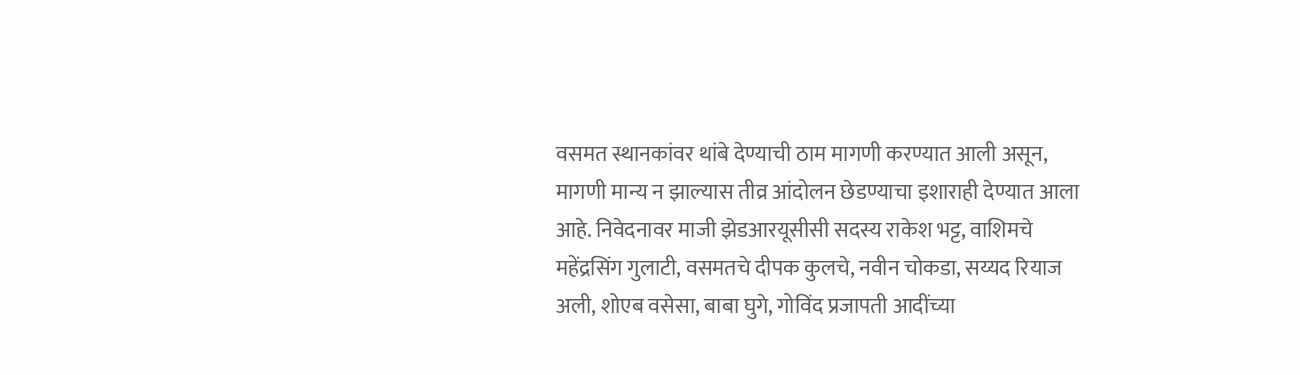वसमत स्थानकांवर थांबे देण्याची ठाम मागणी करण्यात आली असून, मागणी मान्य न झाल्यास तीव्र आंदोलन छेडण्याचा इशाराही देण्यात आला आहे. निवेदनावर माजी झेडआरयूसीसी सदस्य राकेश भट्ट, वाशिमचे महेंद्रसिंग गुलाटी, वसमतचे दीपक कुलचे, नवीन चोकडा, सय्यद रियाज अली, शोएब वसेसा, बाबा घुगे, गोविंद प्रजापती आदींच्या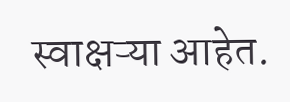स्वाक्षऱ्या आहेत.